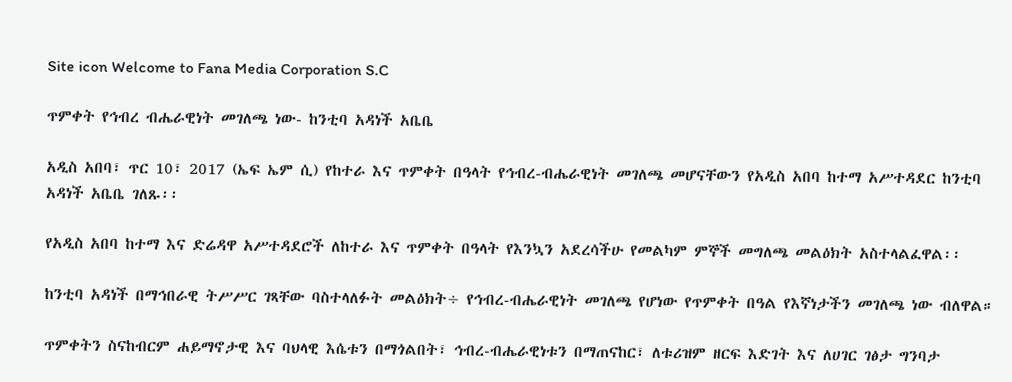Site icon Welcome to Fana Media Corporation S.C

ጥምቀት የኅብረ ብሔራዊነት መገለጫ ነው- ከንቲባ አዳነች አቤቤ

አዲስ አበባ፣ ጥር 10፣ 2017 (ኤፍ ኤም ሲ) የከተራ እና ጥምቀት በዓላት የኅብረ-ብሔራዊነት መገለጫ መሆናቸውን የአዲስ አበባ ከተማ አሥተዳደር ከንቲባ አዳነች አቤቤ ገለጹ፡፡

የአዲስ አበባ ከተማ እና ድሬዳዋ አሥተዳደሮች ለከተራ እና ጥምቀት በዓላት የእንኳን አደረሳችሁ የመልካም ምኞች መግለጫ መልዕክት አስተላልፈዋል፡፡

ከንቲባ አዳነች በማኅበራዊ ትሥሥር ገጻቸው ባስተላለፉት መልዕክት÷ የኅብረ-ብሔራዊነት መገለጫ የሆነው የጥምቀት በዓል የእኛነታችን መገለጫ ነው ብለዋል።

ጥምቀትን ስናከብርም ሐይማኖታዊ እና ባህላዊ እሴቱን በማጎልበት፣ ኅብረ-ብሔራዊነቱን በማጠናከር፣ ለቱሪዝም ዘርፍ እድገት እና ለሀገር ገፅታ ግንባታ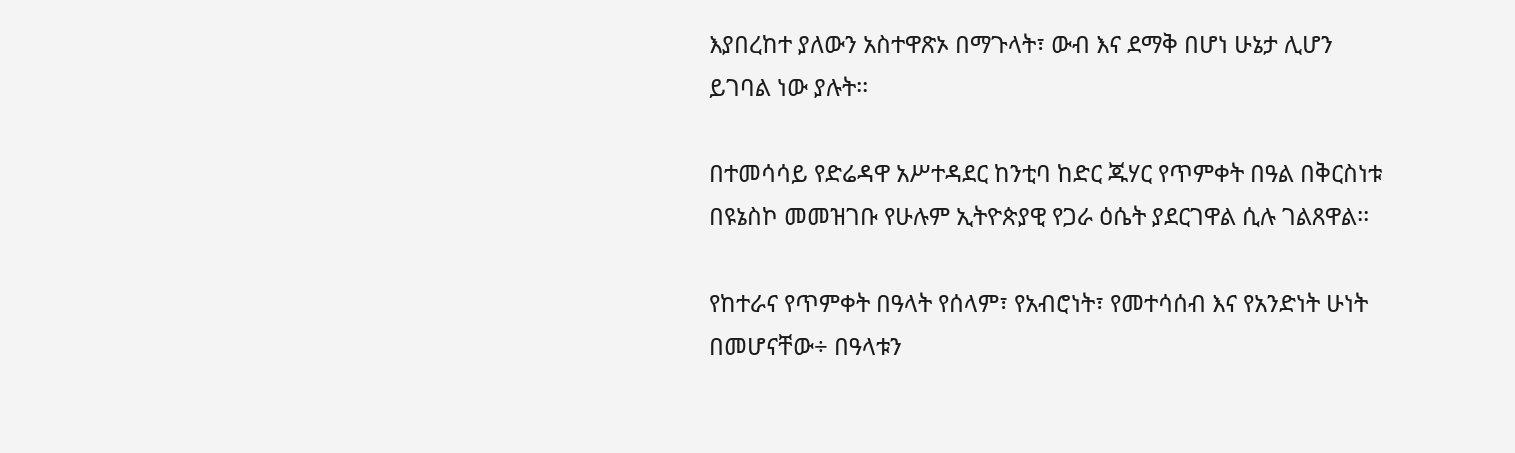እያበረከተ ያለውን አስተዋጽኦ በማጉላት፣ ውብ እና ደማቅ በሆነ ሁኔታ ሊሆን ይገባል ነው ያሉት፡፡

በተመሳሳይ የድሬዳዋ አሥተዳደር ከንቲባ ከድር ጁሃር የጥምቀት በዓል በቅርስነቱ በዩኔስኮ መመዝገቡ የሁሉም ኢትዮጵያዊ የጋራ ዕሴት ያደርገዋል ሲሉ ገልጸዋል፡፡

የከተራና የጥምቀት በዓላት የሰላም፣ የአብሮነት፣ የመተሳሰብ እና የአንድነት ሁነት በመሆናቸው÷ በዓላቱን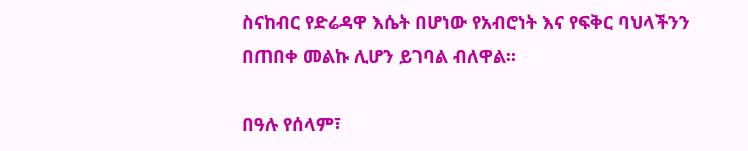ስናከብር የድሬዳዋ እሴት በሆነው የአብሮነት እና የፍቅር ባህላችንን በጠበቀ መልኩ ሊሆን ይገባል ብለዋል፡፡

በዓሉ የሰላም፣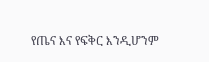የጤና እና የፍቅር እንዲሆንም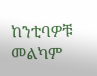ከንቲባዎቹ መልካም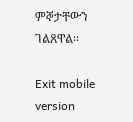ምኞታቸውን ገልጸዋል፡፡

Exit mobile version